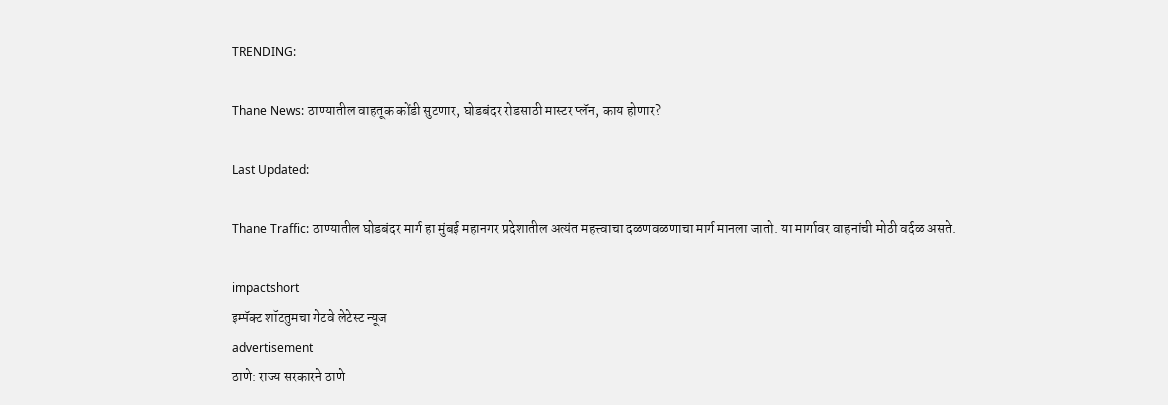TRENDING:

Thane News: ठाण्यातील वाहतूक कोंडी सुटणार, घोडबंदर रोडसाठी मास्टर प्लॅन, काय होणार?

Last Updated:

Thane Traffic: ठाण्यातील घोडबंदर मार्ग हा मुंबई महानगर प्रदेशातील अत्यंत महत्त्वाचा दळणवळणाचा मार्ग मानला जातो. या मार्गावर वाहनांची मोठी वर्दळ असते.

impactshort
इम्पॅक्ट शॉटतुमचा गेटवे लेटेस्ट न्यूज
advertisement
ठाणे: राज्य सरकारने ठाणे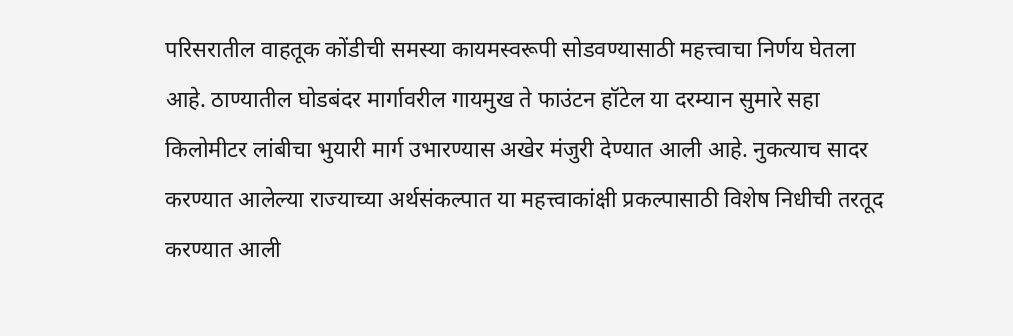परिसरातील वाहतूक कोंडीची समस्या कायमस्वरूपी सोडवण्यासाठी महत्त्वाचा निर्णय घेतला आहे. ठाण्यातील घोडबंदर मार्गावरील गायमुख ते फाउंटन हॉटेल या दरम्यान सुमारे सहा किलोमीटर लांबीचा भुयारी मार्ग उभारण्यास अखेर मंजुरी देण्यात आली आहे. नुकत्याच सादर करण्यात आलेल्या राज्याच्या अर्थसंकल्पात या महत्त्वाकांक्षी प्रकल्पासाठी विशेष निधीची तरतूद करण्यात आली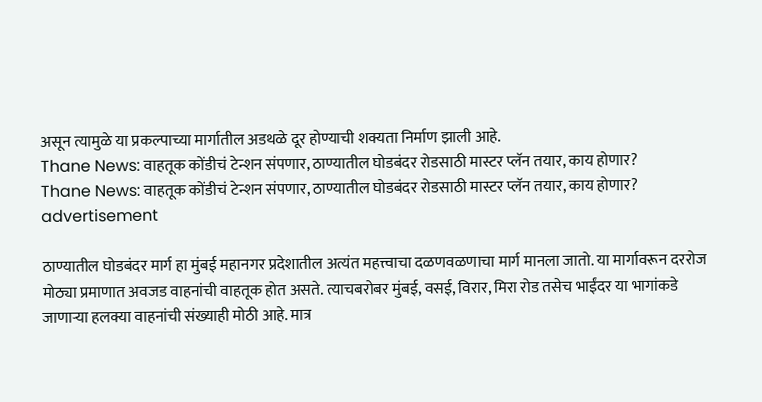असून त्यामुळे या प्रकल्पाच्या मार्गातील अडथळे दूर होण्याची शक्यता निर्माण झाली आहे.
Thane News: वाहतूक कोंडीचं टेन्शन संपणार, ठाण्यातील घोडबंदर रोडसाठी मास्टर प्लॅन तयार, काय होणार?
Thane News: वाहतूक कोंडीचं टेन्शन संपणार, ठाण्यातील घोडबंदर रोडसाठी मास्टर प्लॅन तयार, काय होणार?
advertisement

ठाण्यातील घोडबंदर मार्ग हा मुंबई महानगर प्रदेशातील अत्यंत महत्त्वाचा दळणवळणाचा मार्ग मानला जातो. या मार्गावरून दररोज मोठ्या प्रमाणात अवजड वाहनांची वाहतूक होत असते. त्याचबरोबर मुंबई, वसई, विरार, मिरा रोड तसेच भाईंदर या भागांकडे जाणाऱ्या हलक्या वाहनांची संख्याही मोठी आहे. मात्र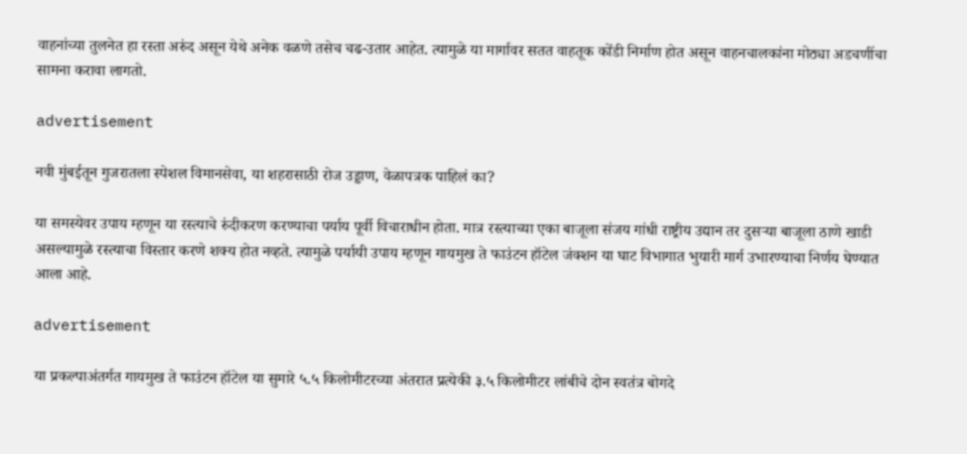वाहनांच्या तुलनेत हा रस्ता अरुंद असून येथे अनेक वळणे तसेच चढ-उतार आहेत. त्यामुळे या मार्गावर सतत वाहतूक कोंडी निर्माण होत असून वाहनचालकांना मोठ्या अडचणींचा सामना करावा लागतो.

advertisement

नवी मुंबईतून गुजरातला स्पेशल विमानसेवा, या शहरासाठी रोज उड्डाण, वेळापत्रक पाहिलं का?

या समस्येवर उपाय म्हणून या रस्त्याचे रुंदीकरण करण्याचा पर्याय पूर्वी विचाराधीन होता. मात्र रस्त्याच्या एका बाजूला संजय गांधी राष्ट्रीय उद्यान तर दुसऱ्या बाजूला ठाणे खाडी असल्यामुळे रस्त्याचा विस्तार करणे शक्य होत नव्हते. त्यामुळे पर्यायी उपाय म्हणून गायमुख ते फाउंटन हॉटेल जंक्शन या घाट विभागात भुयारी मार्ग उभारण्याचा निर्णय घेण्यात आला आहे.

advertisement

या प्रकल्पाअंतर्गत गायमुख ते फाउंटन हॉटेल या सुमारे ५.५ किलोमीटरच्या अंतरात प्रत्येकी ३.५ किलोमीटर लांबीचे दोन स्वतंत्र बोगदे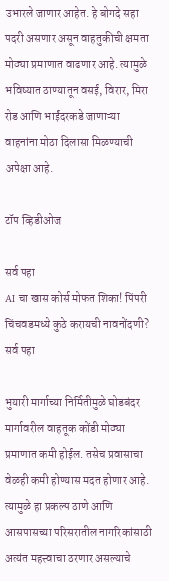उभारले जाणार आहेत. हे बोगदे सहा पदरी असणार असून वाहतुकीची क्षमता मोठ्या प्रमाणात वाढणार आहे. त्यामुळे भविष्यात ठाण्यातून वसई, विरार, मिरा रोड आणि भाईंदरकडे जाणाऱ्या वाहनांना मोठा दिलासा मिळण्याची अपेक्षा आहे.

टॉप व्हिडीओज

सर्व पहा
AI चा खास कोर्स मोफत शिका! पिंपरी चिंचवडमध्ये कुठे करायची नावनोंदणी?
सर्व पहा

भुयारी मार्गाच्या निर्मितीमुळे घोडबंदर मार्गावरील वाहतूक कोंडी मोठ्या प्रमाणात कमी होईल. तसेच प्रवासाचा वेळही कमी होण्यास मदत होणार आहे. त्यामुळे हा प्रकल्प ठाणे आणि आसपासच्या परिसरातील नागरिकांसाठी अत्यंत महत्त्वाचा ठरणार असल्याचे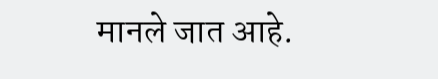मानले जात आहे.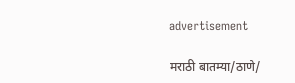advertisement

मराठी बातम्या/ठाणे/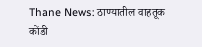Thane News: ठाण्यातील वाहतूक कोंडी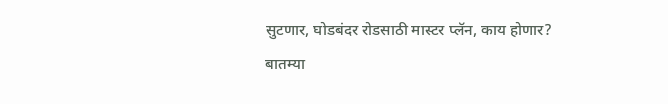सुटणार, घोडबंदर रोडसाठी मास्टर प्लॅन, काय होणार?
बातम्या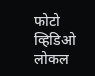फोटो
व्हिडिओ
लोकल